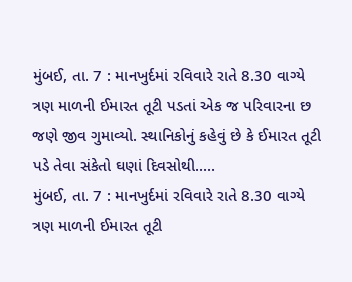મુંબઈ, તા. 7 : માનખુર્દમાં રવિવારે રાતે 8.30 વાગ્યે ત્રણ માળની ઈમારત તૂટી પડતાં એક જ પરિવારના છ જણે જીવ ગુમાવ્યો. સ્થાનિકોનું કહેવું છે કે ઈમારત તૂટી પડે તેવા સંકેતો ઘણાં દિવસોથી.....
મુંબઈ, તા. 7 : માનખુર્દમાં રવિવારે રાતે 8.30 વાગ્યે ત્રણ માળની ઈમારત તૂટી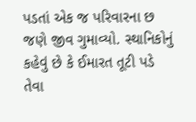પડતાં એક જ પરિવારના છ જણે જીવ ગુમાવ્યો. સ્થાનિકોનું કહેવું છે કે ઈમારત તૂટી પડે તેવા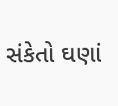સંકેતો ઘણાં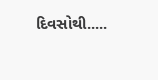દિવસોથી.....